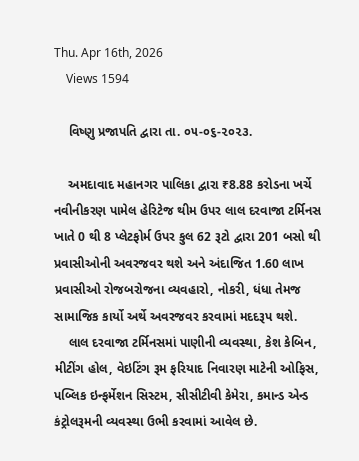Thu. Apr 16th, 2026
    Views 1594

    વિષ્ણુ પ્રજાપતિ દ્વારા તા. ૦૫-૦૬-૨૦૨૩.

    અમદાવાદ મહાનગર પાલિકા દ્વારા ₹8.88 કરોડના ખર્ચે નવીનીકરણ પામેલ હેરિટેજ થીમ ઉપર લાલ દરવાજા ટર્મિનસ ખાતે 0 થી 8 પ્લેટફોર્મ ઉપર કુલ 62 રૂટો દ્વારા 201 બસો થી પ્રવાસીઓની અવરજવર થશે અને અંદાજિત 1.60 લાખ પ્રવાસીઓ રોજબરોજના વ્યવહારો, નોકરી, ધંધા તેમજ સામાજિક કાર્યો અર્થે અવરજવર કરવામાં મદદરૂપ થશે.
    લાલ દરવાજા ટર્મિનસમાં પાણીની વ્યવસ્થા, કેશ કેબિન, મીટીંગ હોલ, વેઇટિંગ રૂમ ફરિયાદ નિવારણ માટેની ઓફિસ, પબ્લિક ઇન્ફર્મેશન સિસ્ટમ, સીસીટીવી કેમેરા, કમાન્ડ એન્ડ કંટ્રોલરૂમની વ્યવસ્થા ઉભી કરવામાં આવેલ છે.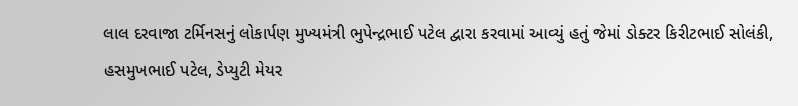લાલ દરવાજા ટર્મિનસનું લોકાર્પણ મુખ્યમંત્રી ભુપેન્દ્રભાઈ પટેલ દ્વારા કરવામાં આવ્યું હતું જેમાં ડોક્ટર કિરીટભાઈ સોલંકી, હસમુખભાઈ પટેલ, ડેપ્યુટી મેયર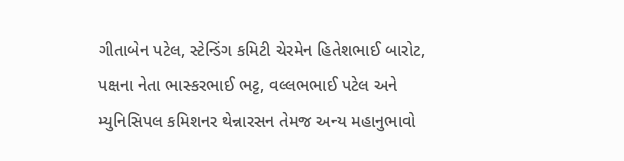ગીતાબેન પટેલ, સ્ટેન્ડિંગ કમિટી ચેરમેન હિતેશભાઈ બારોટ, પક્ષના નેતા ભાસ્કરભાઈ ભટ્ટ, વલ્લભભાઈ પટેલ અને મ્યુનિસિપલ કમિશનર થેન્નારસન તેમજ અન્ય મહાનુભાવો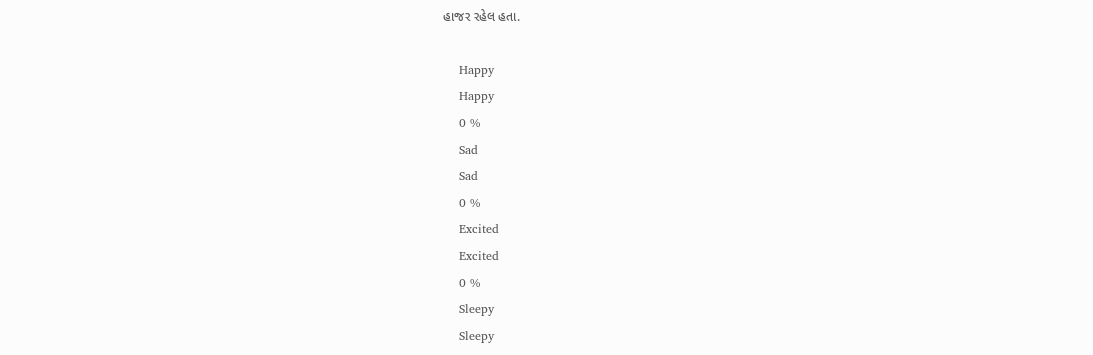હાજર રહેલ હતા.

    Happy
    Happy
    0 %
    Sad
    Sad
    0 %
    Excited
    Excited
    0 %
    Sleepy
    Sleepy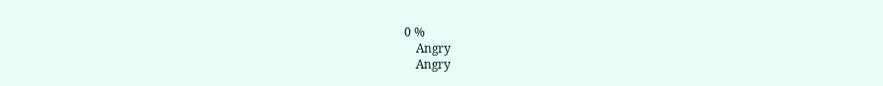0 %
    Angry
    Angry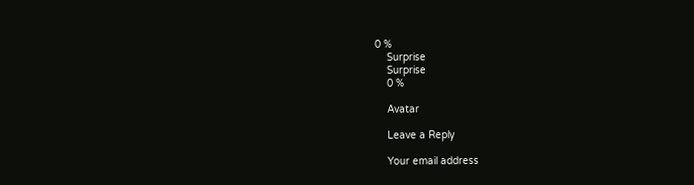0 %
    Surprise
    Surprise
    0 %

    Avatar

    Leave a Reply

    Your email address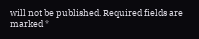will not be published. Required fields are marked *